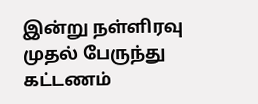இன்று நள்ளிரவு முதல் பேருந்து கட்டணம்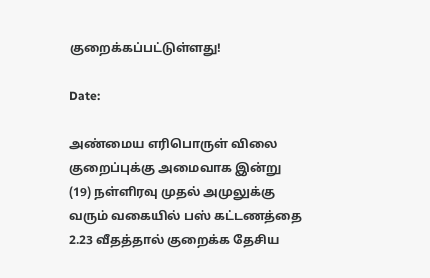குறைக்கப்பட்டுள்ளது!

Date:

அண்மைய எரிபொருள் விலை குறைப்புக்கு அமைவாக இன்று (19) நள்ளிரவு முதல் அமுலுக்கு வரும் வகையில் பஸ் கட்டணத்தை 2.23 வீதத்தால் குறைக்க தேசிய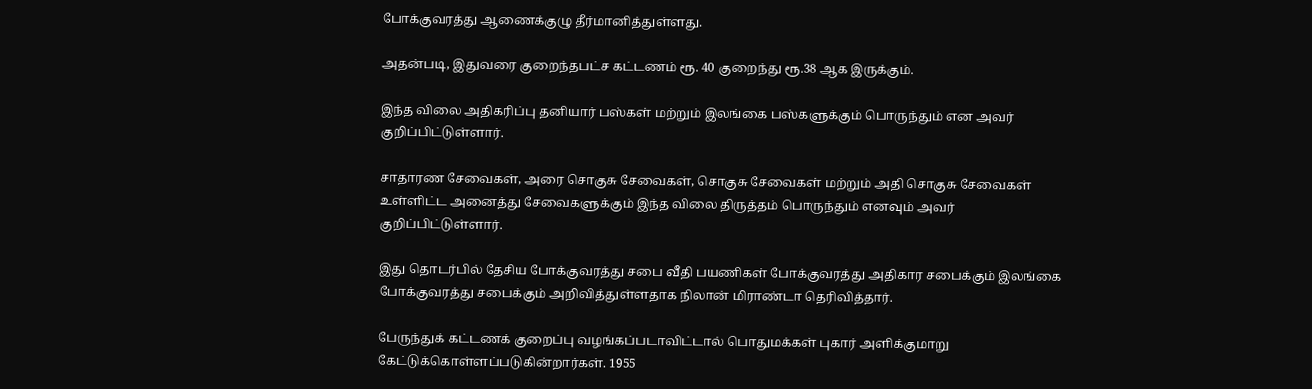போக்குவரத்து ஆணைக்குழு தீர்மானித்துள்ளது.

அதன்படி, இதுவரை குறைந்தபட்ச கட்டணம் ரூ. 40 குறைந்து ரூ.38 ஆக இருக்கும்.

இந்த விலை அதிகரிப்பு தனியார் பஸ்கள் மற்றும் இலங்கை பஸ்களுக்கும் பொருந்தும் என அவர் குறிப்பிட்டுள்ளார்.

சாதாரண சேவைகள், அரை சொகுசு சேவைகள், சொகுசு சேவைகள் மற்றும் அதி சொகுசு சேவைகள் உள்ளிட்ட அனைத்து சேவைகளுக்கும் இந்த விலை திருத்தம் பொருந்தும் எனவும் அவர் குறிப்பிட்டுள்ளார்.

இது தொடர்பில் தேசிய போக்குவரத்து சபை வீதி பயணிகள் போக்குவரத்து அதிகார சபைக்கும் இலங்கை போக்குவரத்து சபைக்கும் அறிவித்துள்ளதாக நிலான் மிராண்டா தெரிவித்தார்.

பேருந்துக் கட்டணக் குறைப்பு வழங்கப்படாவிட்டால் பொதுமக்கள் புகார் அளிக்குமாறு கேட்டுக்கொள்ளப்படுகின்றார்கள். 1955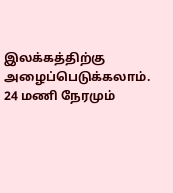இலக்கத்திற்கு அழைப்பெடுக்கலாம். 24 மணி நேரமும்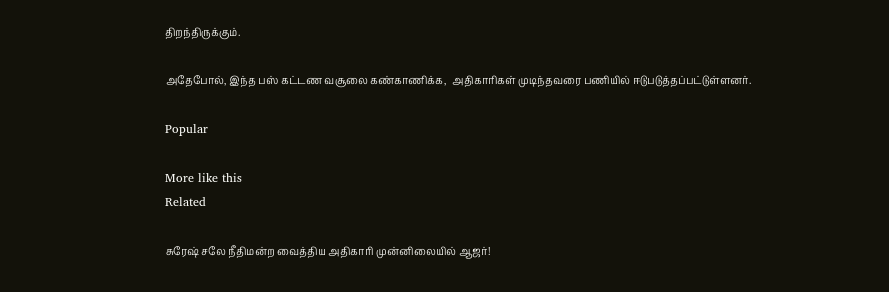திறந்திருக்கும்.

அதேபோல், இந்த பஸ் கட்டண வசூலை கண்காணிக்க,  அதிகாரிகள் முடிந்தவரை பணியில் ஈடுபடுத்தப்பட்டுள்ளனர்.

Popular

More like this
Related

சுரேஷ் சலே நீதிமன்ற வைத்திய அதிகாரி முன்னிலையில் ஆஜர்!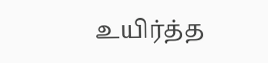உயிர்த்த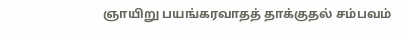ஞாயிறு பயங்கரவாதத் தாக்குதல் சம்பவம்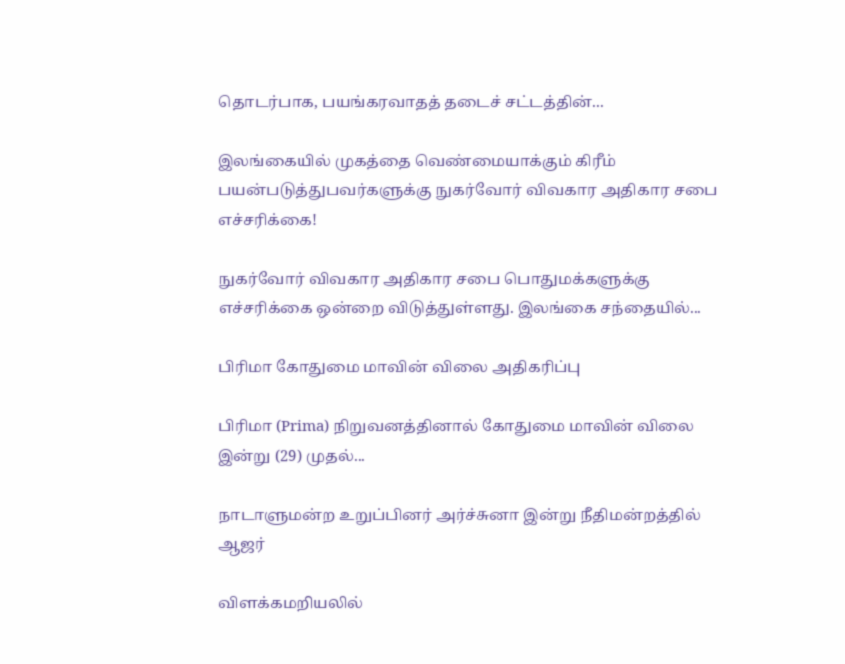தொடர்பாக, பயங்கரவாதத் தடைச் சட்டத்தின்...

இலங்கையில் முகத்தை வெண்மையாக்கும் கிரீம் பயன்படுத்துபவர்களுக்கு நுகர்வோர் விவகார அதிகார சபை எச்சரிக்கை!

நுகர்வோர் விவகார அதிகார சபை பொதுமக்களுக்கு எச்சரிக்கை ஒன்றை விடுத்துள்ளது. இலங்கை சந்தையில்...

பிரிமா கோதுமை மாவின் விலை அதிகரிப்பு

பிரிமா (Prima) நிறுவனத்தினால் கோதுமை மாவின் விலை இன்று (29) முதல்...

நாடாளுமன்ற உறுப்பினர் அர்ச்சுனா இன்று நீதிமன்றத்தில் ஆஜர்

விளக்கமறியலில்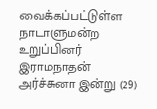வைக்கப்பட்டுள்ள நாடாளுமன்ற உறுப்பினர் இராமநாதன் அர்ச்சுனா இன்று (29)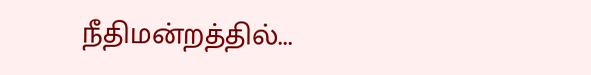நீதிமன்றத்தில்...